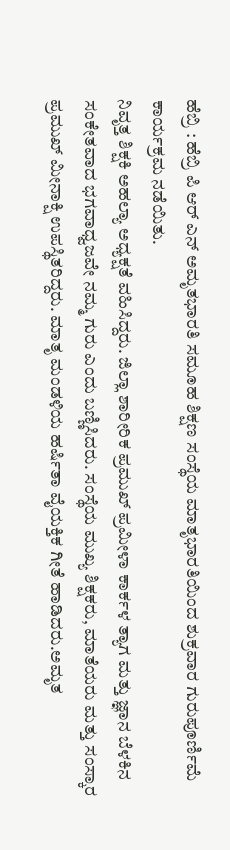ಹೆಬ್ರಿ : ಹೆಬ್ರಿ ಪಿ ಆರ್ ಎನ್ ಅಮೃತಭಾರತಿ ಸಮೂಹ ಶಿಕ್ಷಣ ಸಂಸ್ಥೆಯ ಮಾತೃಭಾರತಿಯಿಂದ ಶುಕ್ರವಾರ ಗುರುಪೂರ್ಣಿಮೆ ಕಾರ್ಯಕ್ರಮ ನಡೆಯಿತು.
ನಿವೃತ್ತ ಶಿಕ್ಷಕಿ ಅಹಲ್ಯಾ ಅಧ್ಯಕ್ಷತೆ ವಹಿಸಿದ್ದರು. ಜಿಲ್ಲಾ ಶಾರೀರಿಕ ಪ್ರಮುಖ್ ಪ್ರಮೀಳಾ ಕಾರ್ಕಳ ತ್ಯಾಗ ಮತ್ತು ಜ್ಞಾನ ಬೆಳಕಿನ ಸಂಕೇತವಾದ ಭಗವಾಧ್ವಜವೇ ನಮ್ಮ ಗುರು ಎಂದು ಬಣ್ಣಿಸಿದರು. ಸಂಸ್ಥೆಯ ಮುಖ್ಯ ಶಿಕ್ಷಕರು, ಮಾತೆಯರು ಮತ್ತು ಸಂಸ್ಕಾರ ಪ್ರಮುಖ್ ಮೀನಾಕ್ಷಿ ಉಪಸ್ಥಿತರಿದ್ದರು. ಮಾತೃ ಮಂಡಳಿಯ ಹರ್ಷಿತಾ ವೈಯಕ್ತಿಕ ಗೀತೆ ಹಾಡಿದರು.ಅಮೃತ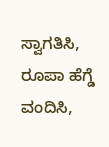ಸ್ವಾಗತಿಸಿ, ರೂಪಾ ಹೆಗ್ಡೆ ವಂದಿಸಿ,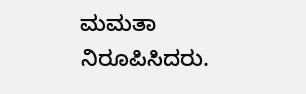ಮಮತಾ ನಿರೂಪಿಸಿದರು.